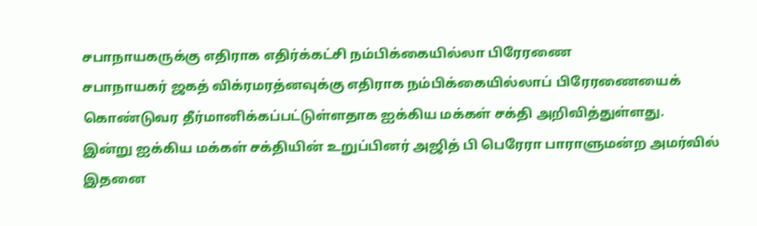சபாநாயகருக்கு எதிராக எதிர்க்கட்சி நம்பிக்கையில்லா பிரேரணை
சபாநாயகர் ஜகத் விக்ரமரத்னவுக்கு எதிராக நம்பிக்கையில்லாப் பிரேரணையைக் கொண்டுவர தீர்மானிக்கப்பட்டுள்ளதாக ஐக்கிய மக்கள் சக்தி அறிவித்துள்ளது.
இன்று ஐக்கிய மக்கள் சக்தியின் உறுப்பினர் அஜித் பி பெரேரா பாராளுமன்ற அமர்வில் இதனை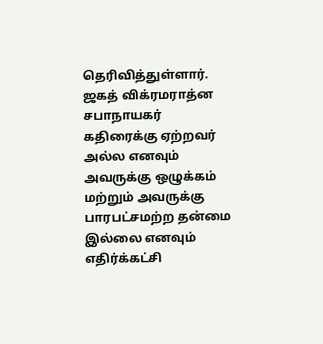தெரிவித்துள்ளார்.
ஜகத் விக்ரமராத்ன சபாநாயகர் கதிரைக்கு ஏற்றவர் அல்ல எனவும் அவருக்கு ஒழுக்கம் மற்றும் அவருக்கு பாரபட்சமற்ற தன்மை இல்லை எனவும் எதிர்க்கட்சி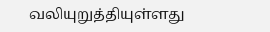வலியுறுத்தியுள்ளது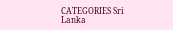CATEGORIES Sri Lanka